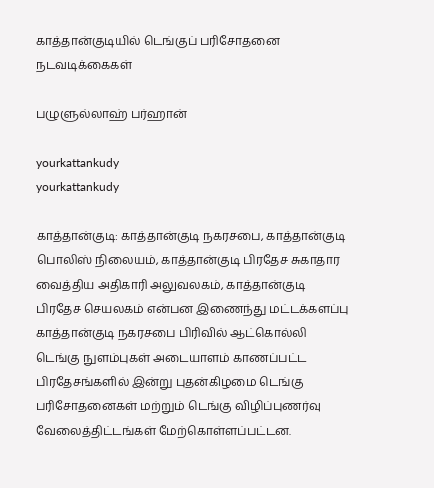காத்தான்குடியில் டெங்குப் பரிசோதனை நடவடிக்கைகள்

பழுளுல்லாஹ் பர்ஹான்

yourkattankudy
yourkattankudy

காத்தான்குடி: காத்தான்குடி நகரசபை, காத்தான்குடி பொலிஸ் நிலையம், காத்தான்குடி பிரதேச சுகாதார வைத்திய அதிகாரி அலுவலகம், காத்தான்குடி பிரதேச செயலகம் என்பன இணைந்து மட்டக்களப்பு காத்தான்குடி நகரசபை பிரிவில் ஆட்கொல்லி டெங்கு நுளம்புகள் அடையாளம் காணப்பட்ட பிரதேசங்களில் இன்று புதன்கிழமை டெங்கு பரிசோதனைகள் மற்றும் டெங்கு விழிப்புணர்வு வேலைத்திட்டங்கள் மேற்கொள்ளப்பட்டன.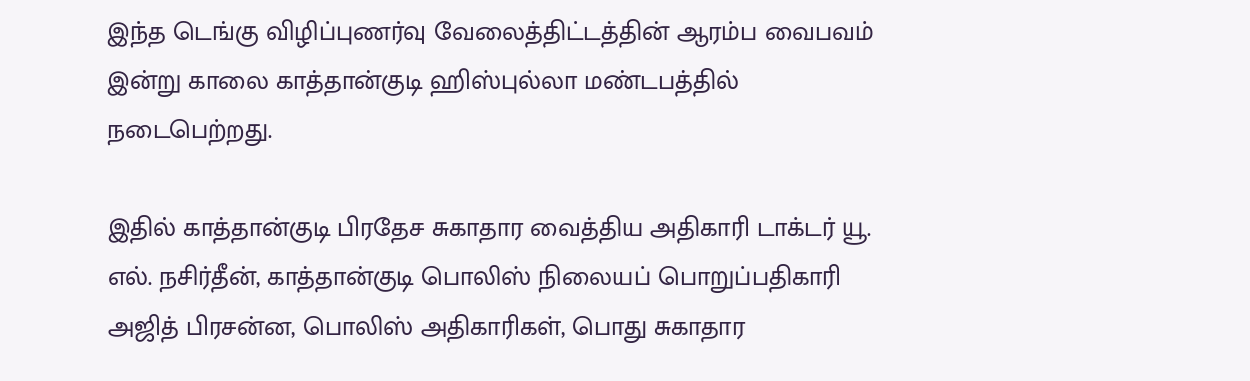இந்த டெங்கு விழிப்புணர்வு வேலைத்திட்டத்தின் ஆரம்ப வைபவம் இன்று காலை காத்தான்குடி ஹிஸ்புல்லா மண்டபத்தில் நடைபெற்றது.

இதில் காத்தான்குடி பிரதேச சுகாதார வைத்திய அதிகாரி டாக்டர் யூ. எல். நசிர்தீன், காத்தான்குடி பொலிஸ் நிலையப் பொறுப்பதிகாரி அஜித் பிரசன்ன, பொலிஸ் அதிகாரிகள், பொது சுகாதார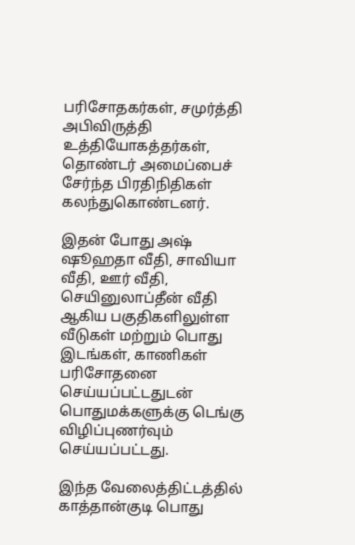பரிசோதகர்கள், சமுர்த்தி அபிவிருத்தி உத்தியோகத்தர்கள், தொண்டர் அமைப்பைச் சேர்ந்த பிரதிநிதிகள் கலந்துகொண்டனர்.

இதன் போது அஷ் ஷூஹதா வீதி, சாவியா வீதி, ஊர் வீதி, செயினுலாப்தீன் வீதி ஆகிய பகுதிகளிலுள்ள வீடுகள் மற்றும் பொது இடங்கள், காணிகள் பரிசோதனை செய்யப்பட்டதுடன் பொதுமக்களுக்கு டெங்கு விழிப்புணர்வும்  செய்யப்பட்டது.

இந்த வேலைத்திட்டத்தில் காத்தான்குடி பொது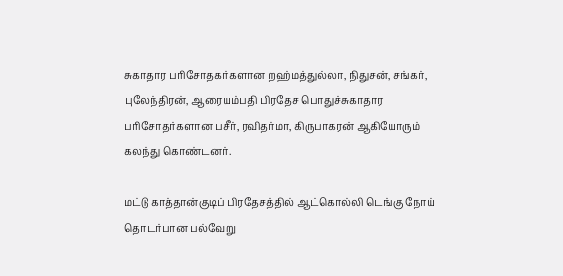சுகாதார பரிசோதகர்களான றஹ்மத்துல்லா, நிதுசன், சங்கர், புலேந்திரன், ஆரையம்பதி பிரதேச பொதுச்சுகாதார பரிசோதர்களான பசீர், ரவிதர்மா, கிருபாகரன் ஆகியோரும் கலந்து கொண்டனர்.

மட்டு காத்தான்குடிப் பிரதேசத்தில் ஆட்கொல்லி டெங்கு நோய் தொடர்பான பல்வேறு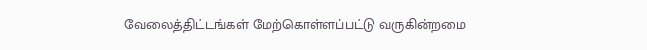வேலைத்திட்டங்கள் மேற்கொள்ளப்பட்டு வருகின்றமை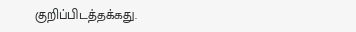குறிப்பிடத்தக்கது.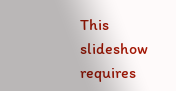This slideshow requires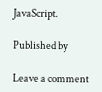JavaScript.

Published by

Leave a comment